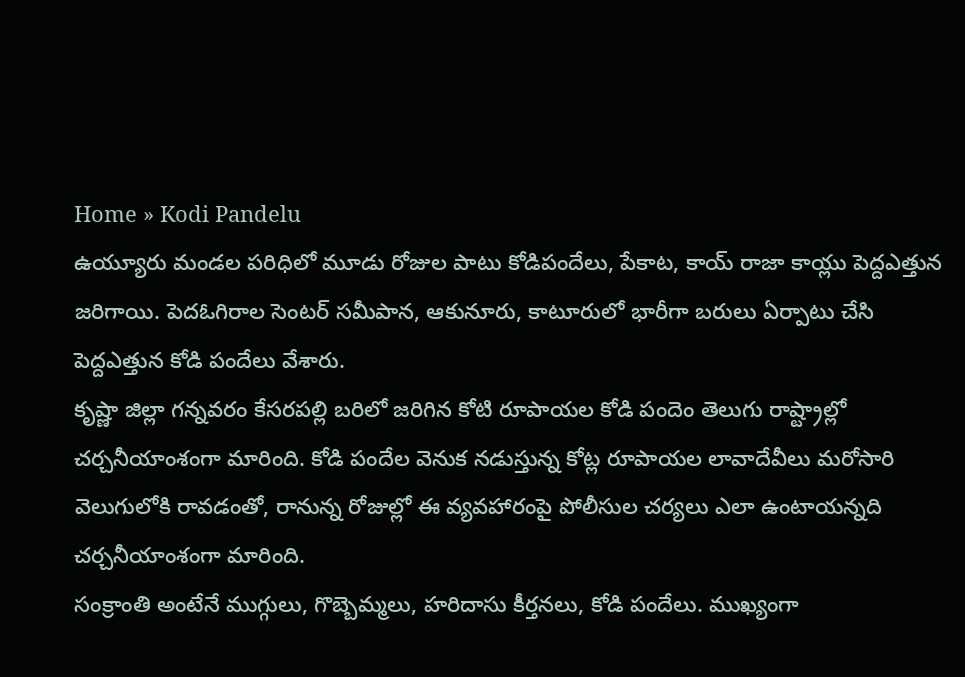Home » Kodi Pandelu
ఉయ్యూరు మండల పరిధిలో మూడు రోజుల పాటు కోడిపందేలు, పేకాట, కాయ్ రాజా కాయ్లు పెద్దఎత్తున జరిగాయి. పెదఓగిరాల సెంటర్ సమీపాన, ఆకునూరు, కాటూరులో భారీగా బరులు ఏర్పాటు చేసి పెద్దఎత్తున కోడి పందేలు వేశారు.
కృష్ణా జిల్లా గన్నవరం కేసరపల్లి బరిలో జరిగిన కోటి రూపాయల కోడి పందెం తెలుగు రాష్ట్రాల్లో చర్చనీయాంశంగా మారింది. కోడి పందేల వెనుక నడుస్తున్న కోట్ల రూపాయల లావాదేవీలు మరోసారి వెలుగులోకి రావడంతో, రానున్న రోజుల్లో ఈ వ్యవహారంపై పోలీసుల చర్యలు ఎలా ఉంటాయన్నది చర్చనీయాంశంగా మారింది.
సంక్రాంతి అంటేనే ముగ్గులు, గొబ్బెమ్మలు, హరిదాసు కీర్తనలు, కోడి పందేలు. ముఖ్యంగా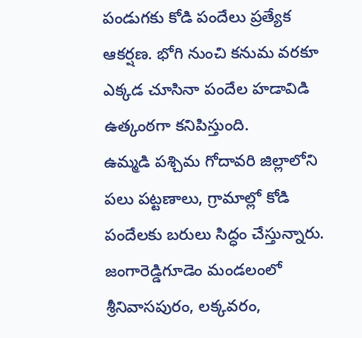పండుగకు కోడి పందేలు ప్రత్యేక ఆకర్షణ. భోగి నుంచి కనుమ వరకూ ఎక్కడ చూసినా పందేల హడావిడి ఉత్కంఠగా కనిపిస్తుంది.
ఉమ్మడి పశ్చిమ గోదావరి జిల్లాలోని పలు పట్టణాలు, గ్రామాల్లో కోడి పందేలకు బరులు సిద్ధం చేస్తున్నారు. జంగారెడ్డిగూడెం మండలంలో శ్రీనివాసపురం, లక్కవరం,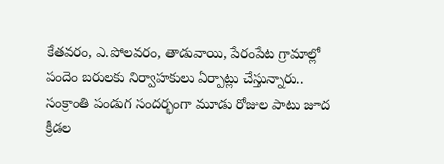కేతవరం, ఎ.పోలవరం, తాడువాయి, పేరంపేట గ్రామాల్లో పందెం బరులకు నిర్వాహకులు ఏర్పాట్లు చేస్తున్నారు..
సంక్రాంతి పండుగ సందర్భంగా మూడు రోజుల పాటు జూద క్రీడల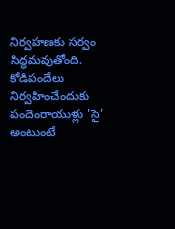నిర్వహణకు సర్వం సిద్ధమవుతోంది. కోడిపందేలు నిర్వహించేందుకు పందెంరాయుళ్లు 'సై’ అంటుంటే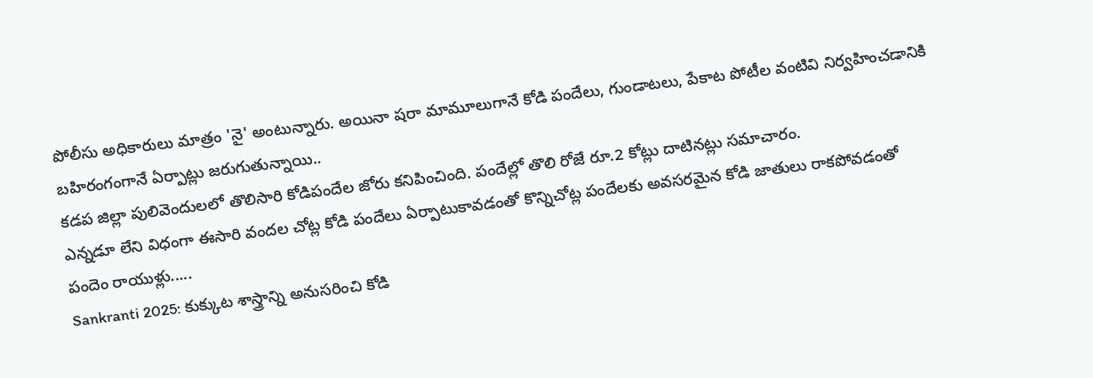పోలీసు అధికారులు మాత్రం 'నై' అంటున్నారు. అయినా షరా మామూలుగానే కోడి పందేలు, గుండాటలు, పేకాట పోటీల వంటివి నిర్వహించడానికి బహిరంగంగానే ఏర్పాట్లు జరుగుతున్నాయి..
కడప జిల్లా పులివెందులలో తొలిసారి కోడిపందేల జోరు కనిపించింది. పందేల్లో తొలి రోజే రూ.2 కోట్లు దాటినట్లు సమాచారం.
ఎన్నడూ లేని విధంగా ఈసారి వందల చోట్ల కోడి పందేలు ఏర్పాటుకావడంతో కొన్నిచోట్ల పందేలకు అవసరమైన కోడి జాతులు రాకపోవడంతో పందెం రాయుళ్లు.....
Sankranti 2025: కుక్కుట శాస్త్రాన్ని అనుసరించి కోడి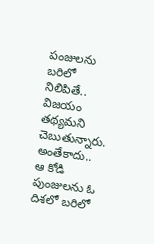పంజులను బరిలో నిలిపితే.. విజయం తథ్యమని చెబుతున్నారు. అంతేకాదు.. ఆ కోడి పుంజులను ఓ దిశలో బరిలో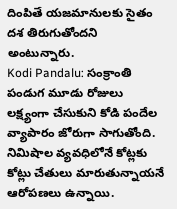దింపితే యజమానులకు సైతం దశ తిరుగుతోందని అంటున్నారు.
Kodi Pandalu: సంక్రాంతి పండుగ మూడు రోజులు లక్ష్యంగా చేసుకుని కోడి పందేల వ్యాపారం జోరుగా సాగుతోంది. నిమిషాల వ్యవధిలోనే కోట్లకు కోట్లు చేతులు మారుతున్నాయనే ఆరోపణలు ఉన్నాయి.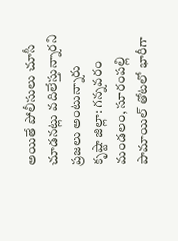అయితే పోలీసులు చూసీ చూడనట్లు వదిలేస్తున్నారని ప్రజలు అంటున్నారు
కృష్టా జిల్లా: గన్నవరం మండలం, సూరంపల్లి పామాయిల్ తోటలో భారీగా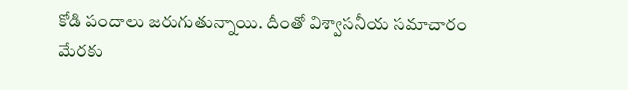కోడి పందాలు జరుగుతున్నాయి. దీంతో విశ్వాసనీయ సమాచారం మేరకు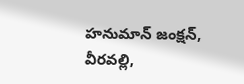హనుమాన్ జంక్షన్, వీరవల్లి,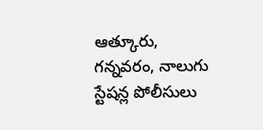ఆత్కూరు, గన్నవరం, నాలుగు స్టేషన్ల పోలీసులు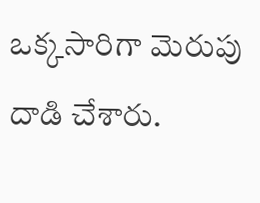ఒక్కసారిగా మెరుపు దాడి చేశారు.